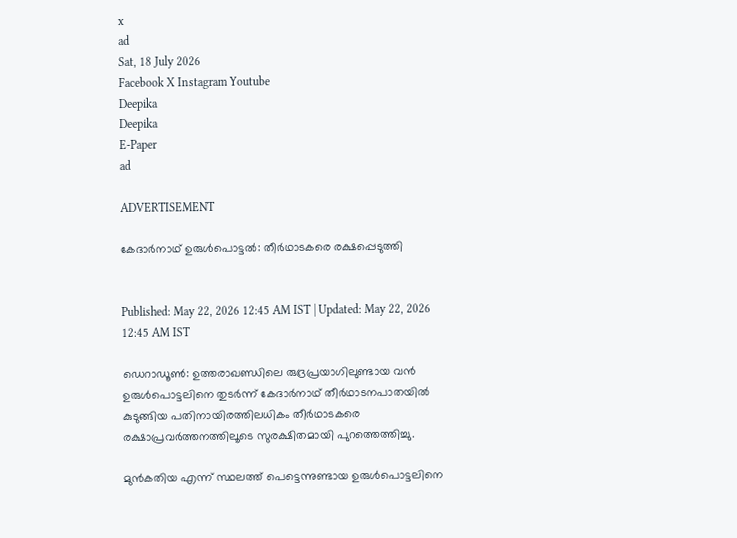x
ad
Sat, 18 July 2026
Facebook X Instagram Youtube
Deepika
Deepika
E-Paper
ad

ADVERTISEMENT

കേദാർനാഥ് ഉരുൾപൊട്ടൽ: തീർഥാടകരെ രക്ഷപ്പെടുത്തി


Published: May 22, 2026 12:45 AM IST | Updated: May 22, 2026 12:45 AM IST

ഡെറാഡൂൺ: ഉത്തരാഖണ്ഡിലെ രുദ്രപ്രയാഗിലുണ്ടായ വൻ ഉരുൾപൊട്ടലിനെ തുടർന്ന് കേദാർനാഥ് തീർഥാടനപാതയിൽ കുടുങ്ങിയ പതിനായിരത്തിലധികം തീർഥാടകരെ രക്ഷാപ്രവർത്തനത്തിലൂടെ സുരക്ഷിതമായി പുറത്തെത്തിച്ചു.

മുൻകതിയ എന്ന് സ്ഥലത്ത് പെട്ടെന്നുണ്ടായ ഉരുൾപൊട്ടലിനെ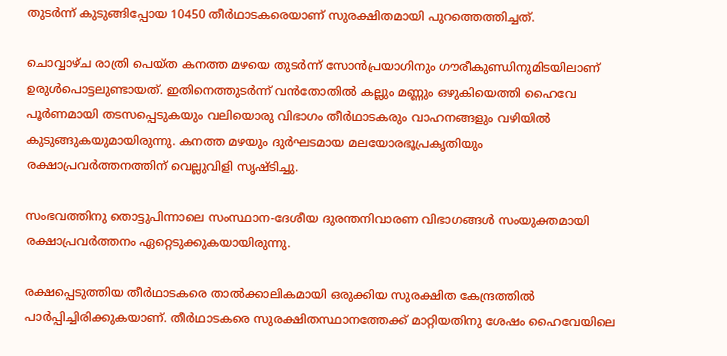തുടർന്ന് കുടുങ്ങിപ്പോയ 10450 തീർഥാടകരെയാണ് സുരക്ഷിതമായി പുറത്തെത്തിച്ചത്.

ചൊവ്വാഴ്ച രാത്രി പെയ്ത കനത്ത മഴയെ തുടർന്ന് സോൻപ്രയാഗിനും ഗൗരീകുണ്ഡിനുമിടയിലാണ് ഉരുൾപൊട്ടലുണ്ടായത്. ഇതിനെത്തുടർന്ന് വൻതോതിൽ കല്ലും മണ്ണും ഒഴുകിയെത്തി ഹൈവേ പൂർണമായി തടസപ്പെടുകയും വലിയൊരു വിഭാഗം തീർഥാടകരും വാഹനങ്ങളും വഴിയിൽ കുടുങ്ങുകയുമായിരുന്നു. കനത്ത മഴയും ദുർഘടമായ മലയോരഭൂപ്രകൃതിയും രക്ഷാപ്രവർത്തനത്തിന് വെല്ലുവിളി സൃഷ്ടിച്ചു.

സംഭവത്തിനു തൊട്ടുപിന്നാലെ സംസ്ഥാന-ദേശീയ ദുരന്തനിവാരണ വിഭാഗങ്ങൾ സംയുക്തമായി രക്ഷാപ്രവർത്തനം ഏറ്റെടുക്കുകയായിരുന്നു.

രക്ഷപ്പെടുത്തിയ തീർഥാടകരെ താൽക്കാലികമായി ഒരുക്കിയ സുരക്ഷിത കേന്ദ്രത്തിൽ പാർപ്പിച്ചിരിക്കുകയാണ്. തീർഥാടകരെ സുരക്ഷിതസ്ഥാനത്തേക്ക് മാറ്റിയതിനു ശേഷം ഹൈവേയിലെ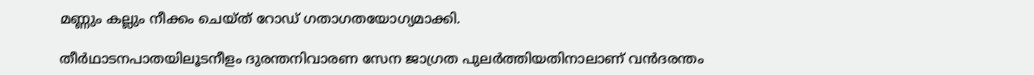മണ്ണും കല്ലും നീക്കം ചെയ്ത് റോഡ് ഗതാഗതയോഗ്യമാക്കി.

തീർഥാടനപാതയിലൂടനീളം ദുരന്തനിവാരണ സേന ജാഗ്രത പുലർത്തിയതിനാലാണ് വൻദരന്തം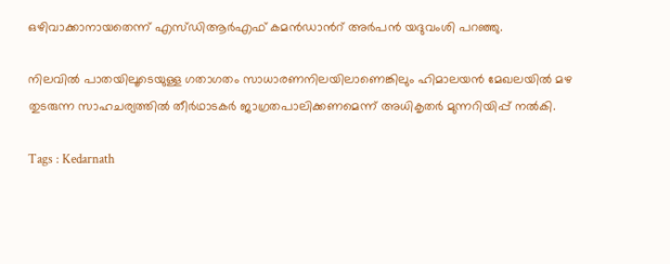ഒഴിവാക്കാനായതെന്ന് എസ്ഡിആർഎഫ് കമൻഡാന്‍റ് അർപൻ യദുവംശി പറഞ്ഞു.

നിലവിൽ പാതയിലൂടെയുള്ള ഗതാഗതം സാധാരണനിലയിലാണെങ്കിലും ഹിമാലയൻ മേഖലയിൽ മഴ തുടരുന്ന സാഹചര്യത്തിൽ തീർഥാടകർ ജാഗ്രതപാലിക്കണമെന്ന് അധികൃതർ മുന്നറിയിപ്പ് നൽകി.

Tags : Kedarnath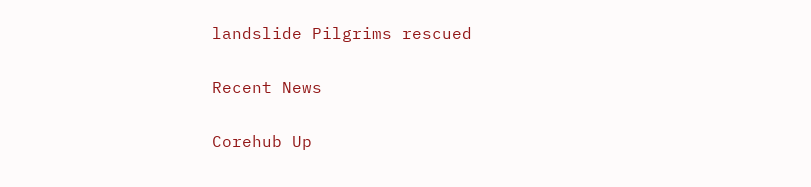landslide Pilgrims rescued

Recent News

Corehub Up